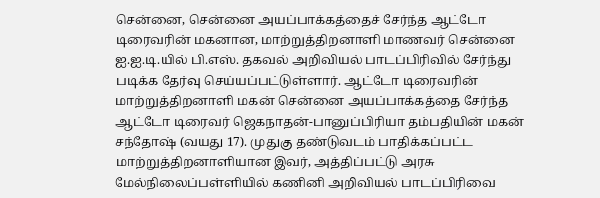சென்னை, சென்னை அயப்பாக்கத்தைச் சேர்ந்த ஆட்டோ டிரைவரின் மகனான, மாற்றுத்திறனாளி மாணவர் சென்னை ஐ.ஐ.டி.யில் பி.எஸ். தகவல் அறிவியல் பாடப்பிரிவில் சேர்ந்து படிக்க தேர்வு செய்யப்பட்டுள்ளார். ஆட்டோ டிரைவரின் மாற்றுத்திறனாளி மகன் சென்னை அயப்பாக்கத்தை சேர்ந்த ஆட்டோ டிரைவர் ஜெகநாதன்-பானுப்பிரியா தம்பதியின் மகன் சந்தோஷ் (வயது 17). முதுகு தண்டுவடம் பாதிக்கப்பட்ட மாற்றுத்திறனாளியான இவர், அத்திப்பட்டு அரசு மேல்நிலைப்பள்ளியில் கணினி அறிவியல் பாடப்பிரிவை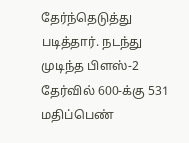தேர்ந்தெடுத்து படித்தார். நடந்து முடிந்த பிளஸ்-2 தேர்வில் 600-க்கு 531 மதிப்பெண்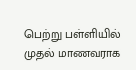பெற்று பள்ளியில் முதல் மாணவராக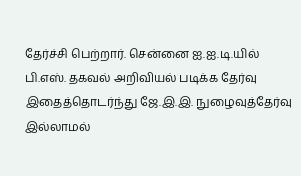தேர்ச்சி பெற்றார். சென்னை ஐ.ஐ.டி.யில் பி.எஸ். தகவல் அறிவியல் படிக்க தேர்வு இதைத்தொடர்ந்து ஜே.இ.இ. நுழைவுத்தேர்வு இல்லாமல்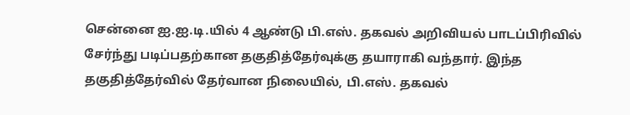சென்னை ஐ.ஐ.டி.யில் 4 ஆண்டு பி.எஸ். தகவல் அறிவியல் பாடப்பிரிவில் சேர்ந்து படிப்பதற்கான தகுதித்தேர்வுக்கு தயாராகி வந்தார். இந்த தகுதித்தேர்வில் தேர்வான நிலையில், பி.எஸ். தகவல்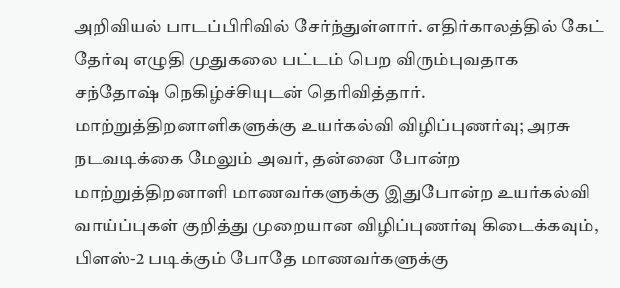அறிவியல் பாடப்பிரிவில் சேர்ந்துள்ளார். எதிர்காலத்தில் கேட் தேர்வு எழுதி முதுகலை பட்டம் பெற விரும்புவதாக சந்தோஷ் நெகிழ்ச்சியுடன் தெரிவித்தார். மாற்றுத்திறனாளிகளுக்கு உயர்கல்வி விழிப்புணர்வு; அரசு நடவடிக்கை மேலும் அவர், தன்னை போன்ற மாற்றுத்திறனாளி மாணவர்களுக்கு இதுபோன்ற உயர்கல்வி வாய்ப்புகள் குறித்து முறையான விழிப்புணர்வு கிடைக்கவும், பிளஸ்-2 படிக்கும் போதே மாணவர்களுக்கு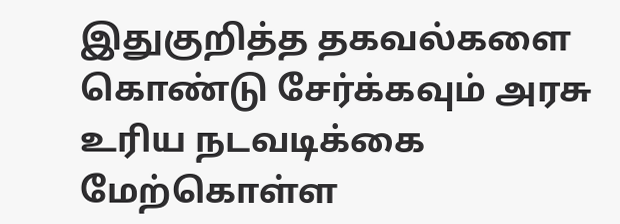இதுகுறித்த தகவல்களை கொண்டு சேர்க்கவும் அரசு உரிய நடவடிக்கை மேற்கொள்ள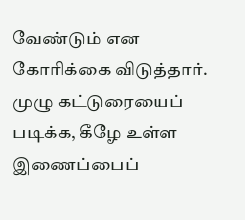வேண்டும் என கோரிக்கை விடுத்தார். முழு கட்டுரையைப் படிக்க, கீழே உள்ள இணைப்பைப்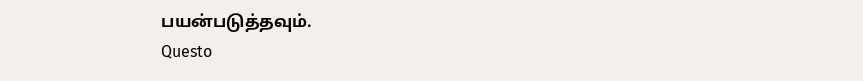பயன்படுத்தவும்.
Questo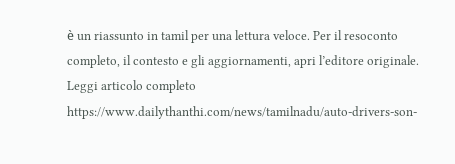è un riassunto in tamil per una lettura veloce. Per il resoconto completo, il contesto e gli aggiornamenti, apri l’editore originale.
Leggi articolo completo
https://www.dailythanthi.com/news/tamilnadu/auto-drivers-son-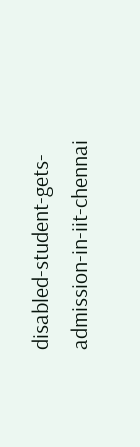disabled-student-gets-admission-in-iit-chennai